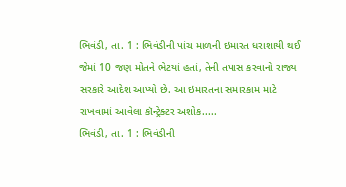ભિવંડી, તા. 1 : ભિવંડીની પાંચ માળની ઇમારત ધરાશાયી થઈ જેમાં 10 જણ મોતને ભેટયાં હતાં, તેની તપાસ કરવાનો રાજ્ય સરકારે આદેશ આપ્યો છે. આ ઇમારતના સમારકામ માટે રાખવામાં આવેલા કૉન્ટ્રેક્ટર અશોક.....
ભિવંડી, તા. 1 : ભિવંડીની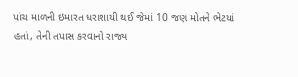પાંચ માળની ઇમારત ધરાશાયી થઈ જેમાં 10 જણ મોતને ભેટયાં હતાં, તેની તપાસ કરવાનો રાજ્ય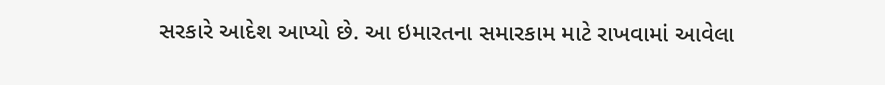સરકારે આદેશ આપ્યો છે. આ ઇમારતના સમારકામ માટે રાખવામાં આવેલા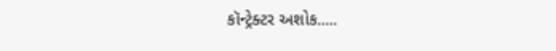કૉન્ટ્રેક્ટર અશોક.....